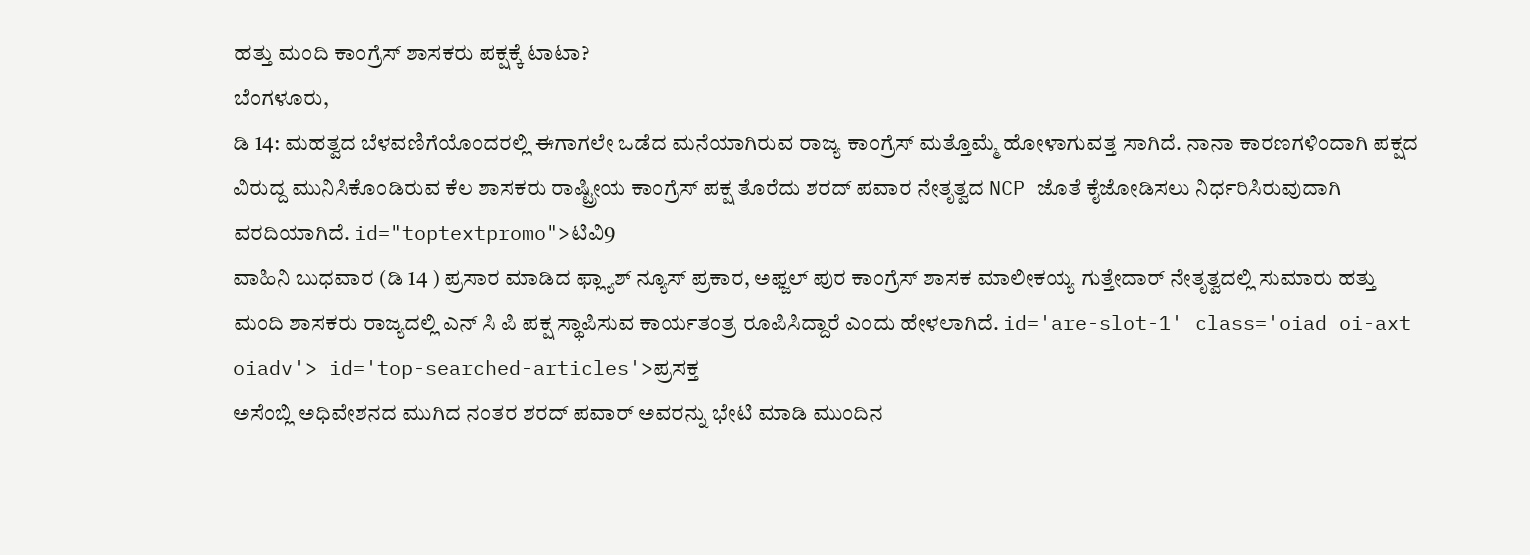ಹತ್ತು ಮಂದಿ ಕಾಂಗ್ರೆಸ್ ಶಾಸಕರು ಪಕ್ಷಕ್ಕೆ ಟಾಟಾ?
ಬೆಂಗಳೂರು,
ಡಿ 14: ಮಹತ್ವದ ಬೆಳವಣಿಗೆಯೊಂದರಲ್ಲಿ ಈಗಾಗಲೇ ಒಡೆದ ಮನೆಯಾಗಿರುವ ರಾಜ್ಯ ಕಾಂಗ್ರೆಸ್ ಮತ್ತೊಮ್ಮೆ ಹೋಳಾಗುವತ್ತ ಸಾಗಿದೆ. ನಾನಾ ಕಾರಣಗಳಿಂದಾಗಿ ಪಕ್ಷದ ವಿರುದ್ದ ಮುನಿಸಿಕೊಂಡಿರುವ ಕೆಲ ಶಾಸಕರು ರಾಷ್ಟ್ರೀಯ ಕಾಂಗ್ರೆಸ್ ಪಕ್ಷ ತೊರೆದು ಶರದ್ ಪವಾರ ನೇತೃತ್ವದ NCP ಜೊತೆ ಕೈಜೋಡಿಸಲು ನಿರ್ಧರಿಸಿರುವುದಾಗಿ ವರದಿಯಾಗಿದೆ. id="toptextpromo">ಟಿವಿ9
ವಾಹಿನಿ ಬುಧವಾರ (ಡಿ 14 ) ಪ್ರಸಾರ ಮಾಡಿದ ಫ್ಲ್ಯಾಶ್ ನ್ಯೂಸ್ ಪ್ರಕಾರ, ಅಫ್ಜಲ್ ಪುರ ಕಾಂಗ್ರೆಸ್ ಶಾಸಕ ಮಾಲೀಕಯ್ಯ ಗುತ್ತೇದಾರ್ ನೇತೃತ್ವದಲ್ಲಿ ಸುಮಾರು ಹತ್ತು ಮಂದಿ ಶಾಸಕರು ರಾಜ್ಯದಲ್ಲಿ ಎನ್ ಸಿ ಪಿ ಪಕ್ಷ ಸ್ಥಾಪಿಸುವ ಕಾರ್ಯತಂತ್ರ ರೂಪಿಸಿದ್ದಾರೆ ಎಂದು ಹೇಳಲಾಗಿದೆ. id='are-slot-1' class='oiad oi-axt oiadv'> id='top-searched-articles'>ಪ್ರಸಕ್ತ
ಅಸೆಂಬ್ಲಿ ಅಧಿವೇಶನದ ಮುಗಿದ ನಂತರ ಶರದ್ ಪವಾರ್ ಅವರನ್ನು ಭೇಟಿ ಮಾಡಿ ಮುಂದಿನ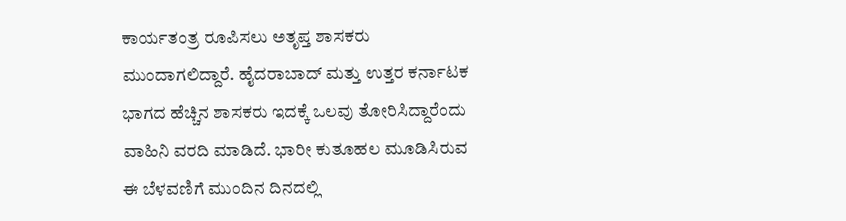ಕಾರ್ಯತಂತ್ರ ರೂಪಿಸಲು ಅತೃಪ್ತ ಶಾಸಕರು ಮುಂದಾಗಲಿದ್ದಾರೆ. ಹೈದರಾಬಾದ್ ಮತ್ತು ಉತ್ತರ ಕರ್ನಾಟಕ ಭಾಗದ ಹೆಚ್ಚಿನ ಶಾಸಕರು ಇದಕ್ಕೆ ಒಲವು ತೋರಿಸಿದ್ದಾರೆಂದು ವಾಹಿನಿ ವರದಿ ಮಾಡಿದೆ. ಭಾರೀ ಕುತೂಹಲ ಮೂಡಿಸಿರುವ ಈ ಬೆಳವಣಿಗೆ ಮುಂದಿನ ದಿನದಲ್ಲಿ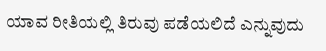ಯಾವ ರೀತಿಯಲ್ಲಿ ತಿರುವು ಪಡೆಯಲಿದೆ ಎನ್ನುವುದು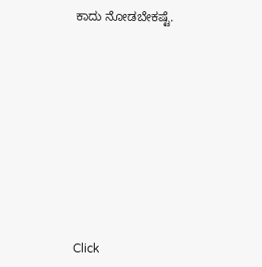ಕಾದು ನೋಡಬೇಕಷ್ಟೆ.











Click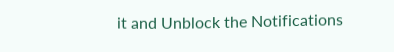it and Unblock the Notifications